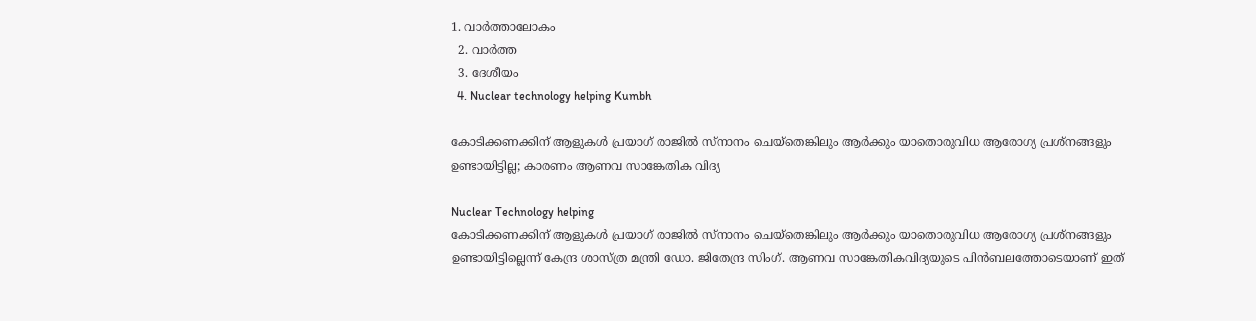1. വാര്‍ത്താലോകം
  2. വാര്‍ത്ത
  3. ദേശീയം
  4. Nuclear technology helping Kumbh

കോടിക്കണക്കിന് ആളുകള്‍ പ്രയാഗ് രാജില്‍ സ്‌നാനം ചെയ്‌തെങ്കിലും ആര്‍ക്കും യാതൊരുവിധ ആരോഗ്യ പ്രശ്‌നങ്ങളും ഉണ്ടായിട്ടില്ല; കാരണം ആണവ സാങ്കേതിക വിദ്യ

Nuclear Technology helping
കോടിക്കണക്കിന് ആളുകള്‍ പ്രയാഗ് രാജില്‍ സ്‌നാനം ചെയ്‌തെങ്കിലും ആര്‍ക്കും യാതൊരുവിധ ആരോഗ്യ പ്രശ്‌നങ്ങളും ഉണ്ടായിട്ടില്ലെന്ന് കേന്ദ്ര ശാസ്ത്ര മന്ത്രി ഡോ. ജിതേന്ദ്ര സിംഗ്. ആണവ സാങ്കേതികവിദ്യയുടെ പിന്‍ബലത്തോടെയാണ് ഇത്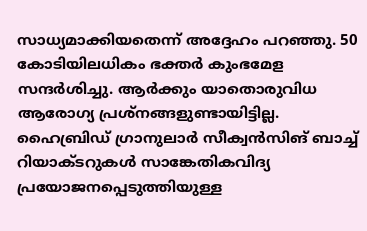സാധ്യമാക്കിയതെന്ന് അദ്ദേഹം പറഞ്ഞു. 50 കോടിയിലധികം ഭക്തര്‍ കുംഭമേള സന്ദര്‍ശിച്ചു. ആര്‍ക്കും യാതൊരുവിധ ആരോഗ്യ പ്രശ്‌നങ്ങളുണ്ടായിട്ടില്ല. ഹൈബ്രിഡ് ഗ്രാനുലാര്‍ സീക്വന്‍സിങ് ബാച്ച് റിയാക്ടറുകള്‍ സാങ്കേതികവിദ്യ പ്രയോജനപ്പെടുത്തിയുള്ള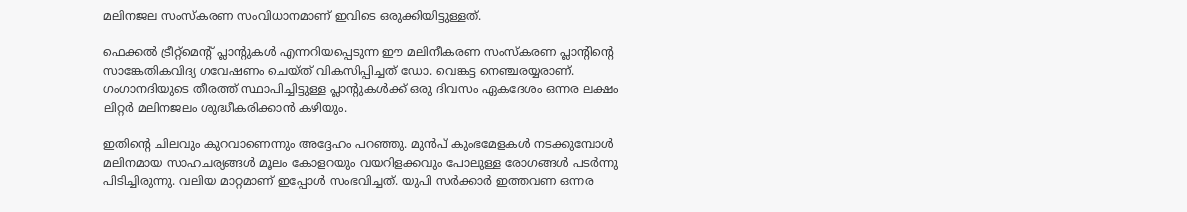മലിനജല സംസ്‌കരണ സംവിധാനമാണ് ഇവിടെ ഒരുക്കിയിട്ടുള്ളത്.

ഫെക്കല്‍ ട്രീറ്റ്‌മെന്റ് പ്ലാന്റുകള്‍ എന്നറിയപ്പെടുന്ന ഈ മലിനീകരണ സംസ്‌കരണ പ്ലാന്റിന്റെ സാങ്കേതികവിദ്യ ഗവേഷണം ചെയ്ത് വികസിപ്പിച്ചത് ഡോ. വെങ്കട്ട നെഞ്ചരയ്യരാണ്. ഗംഗാനദിയുടെ തീരത്ത് സ്ഥാപിച്ചിട്ടുള്ള പ്ലാന്റുകള്‍ക്ക് ഒരു ദിവസം ഏകദേശം ഒന്നര ലക്ഷം ലിറ്റര്‍ മലിനജലം ശുദ്ധീകരിക്കാന്‍ കഴിയും.

ഇതിന്റെ ചിലവും കുറവാണെന്നും അദ്ദേഹം പറഞ്ഞു. മുന്‍പ് കുംഭമേളകള്‍ നടക്കുമ്പോള്‍ മലിനമായ സാഹചര്യങ്ങള്‍ മൂലം കോളറയും വയറിളക്കവും പോലുള്ള രോഗങ്ങള്‍ പടര്‍ന്നു പിടിച്ചിരുന്നു. വലിയ മാറ്റമാണ് ഇപ്പോള്‍ സംഭവിച്ചത്. യുപി സര്‍ക്കാര്‍ ഇത്തവണ ഒന്നര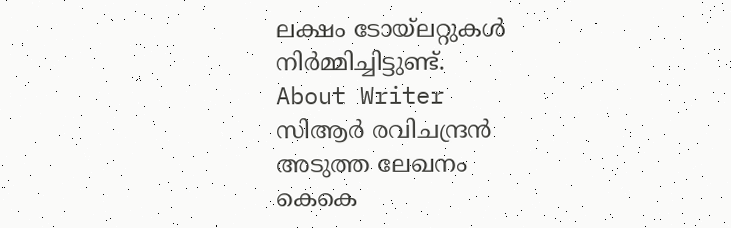ലക്ഷം ടോയ്‌ലറ്റുകള്‍ നിര്‍മ്മിച്ചിട്ടുണ്ട്.
About Writer
സിആര്‍ രവിചന്ദ്രന്‍
അടുത്ത ലേഖനം
കെകെ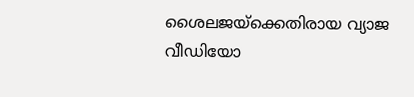ശൈലജയ്‌ക്കെതിരായ വ്യാജ വീഡിയോ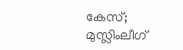കേസ്; മുസ്ലിംലീഗ്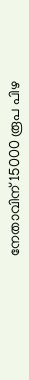നേതാവിന് 15000 രൂപ പിഴ